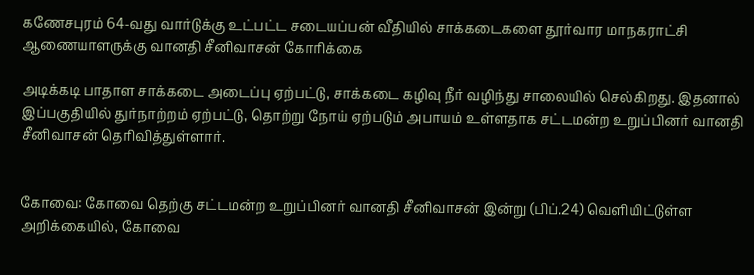கணேசபுரம் 64-வது வார்டுக்கு உட்பட்ட சடையப்பன் வீதியில் சாக்கடைகளை தூர்வார மாநகராட்சி ஆணையாளருக்கு வானதி சீனிவாசன் கோரிக்கை

அடிக்கடி பாதாள சாக்கடை அடைப்பு ஏற்பட்டு, சாக்கடை கழிவு நீர் வழிந்து சாலையில் செல்கிறது. இதனால் இப்பகுதியில் துர்நாற்றம் ஏற்பட்டு, தொற்று நோய் ஏற்படும் அபாயம் உள்ளதாக சட்டமன்ற உறுப்பினர் வானதி சீனிவாசன் தெரிவித்துள்ளார்.


கோவை: கோவை தெற்கு சட்டமன்ற உறுப்பினர் வானதி சீனிவாசன் இன்று (பிப்.24) வெளியிட்டுள்ள அறிக்கையில், கோவை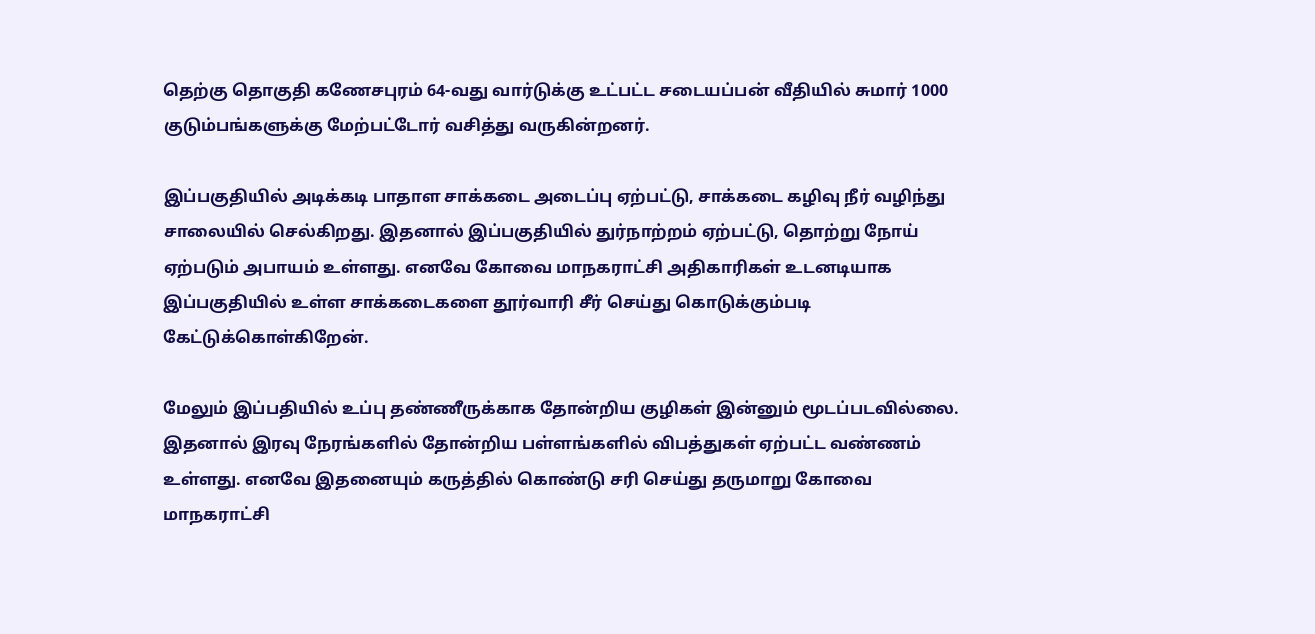தெற்கு தொகுதி கணேசபுரம் 64-வது வார்டுக்கு உட்பட்ட சடையப்பன் வீதியில் சுமார் 1000 குடும்பங்களுக்கு மேற்பட்டோர் வசித்து வருகின்றனர்.

இப்பகுதியில் அடிக்கடி பாதாள சாக்கடை அடைப்பு ஏற்பட்டு, சாக்கடை கழிவு நீர் வழிந்து சாலையில் செல்கிறது. இதனால் இப்பகுதியில் துர்நாற்றம் ஏற்பட்டு, தொற்று நோய் ஏற்படும் அபாயம் உள்ளது. எனவே கோவை மாநகராட்சி அதிகாரிகள் உடனடியாக இப்பகுதியில் உள்ள சாக்கடைகளை தூர்வாரி சீர் செய்து கொடுக்கும்படி கேட்டுக்கொள்கிறேன்.

மேலும் இப்பதியில் உப்பு தண்ணீருக்காக தோன்றிய குழிகள் இன்னும் மூடப்படவில்லை. இதனால் இரவு நேரங்களில் தோன்றிய பள்ளங்களில் விபத்துகள் ஏற்பட்ட வண்ணம் உள்ளது. எனவே இதனையும் கருத்தில் கொண்டு சரி செய்து தருமாறு கோவை மாநகராட்சி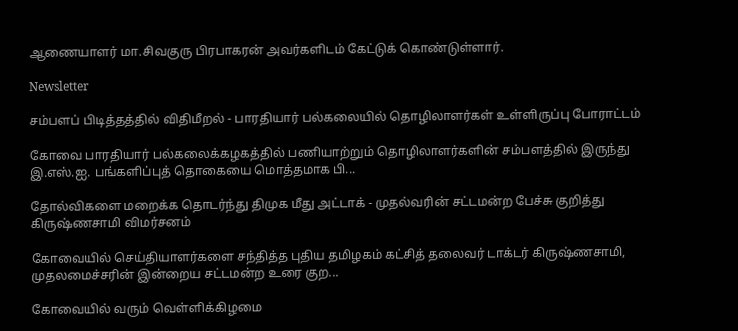ஆணையாளர் மா.சிவகுரு பிரபாகரன் அவர்களிடம் கேட்டுக் கொண்டுள்ளார்.

Newsletter

சம்பளப் பிடித்தத்தில் விதிமீறல் - பாரதியார் பல்கலையில் தொழிலாளர்கள் உள்ளிருப்பு போராட்டம்

கோவை பாரதியார் பல்கலைக்கழகத்தில் பணியாற்றும் தொழிலாளர்களின் சம்பளத்தில் இருந்து இ.எஸ்.ஐ. பங்களிப்புத் தொகையை மொத்தமாக பி...

தோல்விகளை மறைக்க தொடர்ந்து திமுக மீது அட்டாக் - முதல்வரின் சட்டமன்ற பேச்சு குறித்து கிருஷ்ணசாமி விமர்சனம்

கோவையில் செய்தியாளர்களை சந்தித்த புதிய தமிழகம் கட்சித் தலைவர் டாக்டர் கிருஷ்ணசாமி, முதலமைச்சரின் இன்றைய சட்டமன்ற உரை குற...

கோவையில் வரும் வெள்ளிக்கிழமை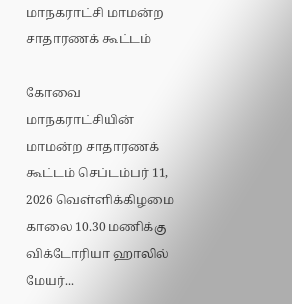மாநகராட்சி மாமன்ற சாதாரணக் கூட்டம்

கோவை மாநகராட்சியின் மாமன்ற சாதாரணக் கூட்டம் செப்டம்பர் 11, 2026 வெள்ளிக்கிழமை காலை 10.30 மணிக்கு விக்டோரியா ஹாலில் மேயர்...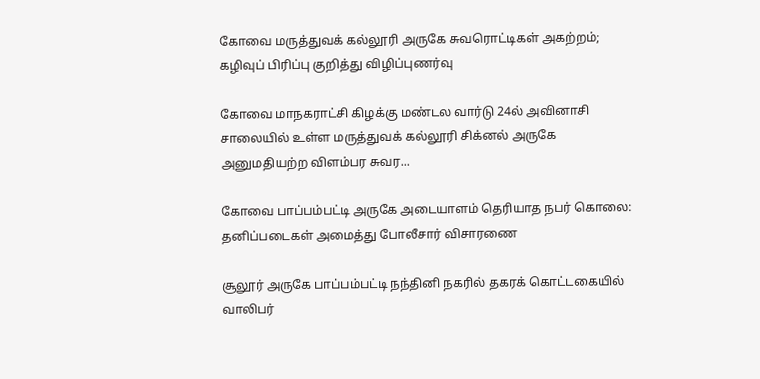கோவை மருத்துவக் கல்லூரி அருகே சுவரொட்டிகள் அகற்றம்; கழிவுப் பிரிப்பு குறித்து விழிப்புணர்வு

கோவை மாநகராட்சி கிழக்கு மண்டல வார்டு 24ல் அவினாசி சாலையில் உள்ள மருத்துவக் கல்லூரி சிக்னல் அருகே அனுமதியற்ற விளம்பர சுவர...

கோவை பாப்பம்பட்டி அருகே அடையாளம் தெரியாத நபர் கொலை: தனிப்படைகள் அமைத்து போலீசார் விசாரணை

சூலூர் அருகே பாப்பம்பட்டி நந்தினி நகரில் தகரக் கொட்டகையில் வாலிபர்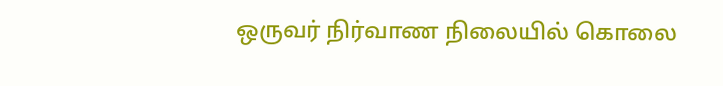ஒருவர் நிர்வாண நிலையில் கொலை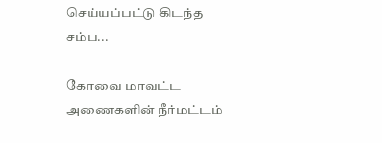செய்யப்பட்டு கிடந்த சம்ப...

கோவை மாவட்ட அணைகளின் நீர்மட்டம்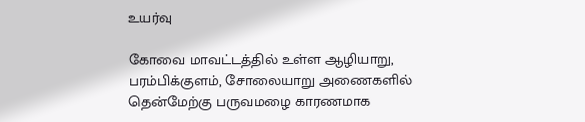உயர்வு

கோவை மாவட்டத்தில் உள்ள ஆழியாறு, பரம்பிக்குளம், சோலையாறு அணைகளில் தென்மேற்கு பருவமழை காரணமாக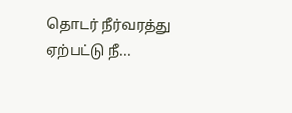தொடர் நீர்வரத்து ஏற்பட்டு நீ...